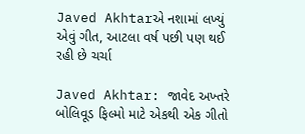Javed Akhtarએ નશામાં લખ્યું એવું ગીત, આટલા વર્ષ પછી પણ થઈ રહી છે ચર્ચા

Javed Akhtar: જાવેદ અખ્તરે બોલિવૂડ ફિલ્મો માટે એકથી એક ગીતો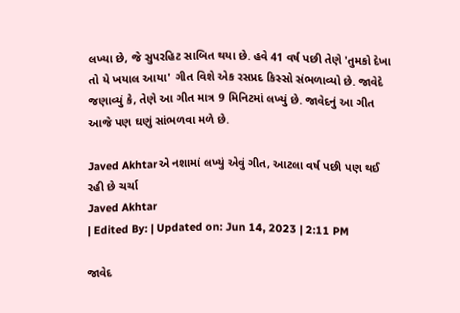લખ્યા છે, જે સુપરહિટ સાબિત થયા છે. હવે 41 વર્ષ પછી તેણે 'તુમકો દેખા તો યે ખયાલ આયા' ગીત વિશે એક રસપ્રદ કિસ્સો સંભળાવ્યો છે. જાવેદે જણાવ્યું કે, તેણે આ ગીત માત્ર 9 મિનિટમાં લખ્યું છે. જાવેદનું આ ગીત આજે પણ ઘણું સાંભળવા મળે છે.

Javed Akhtarએ નશામાં લખ્યું એવું ગીત, આટલા વર્ષ પછી પણ થઈ રહી છે ચર્ચા
Javed Akhtar
| Edited By: | Updated on: Jun 14, 2023 | 2:11 PM

જાવેદ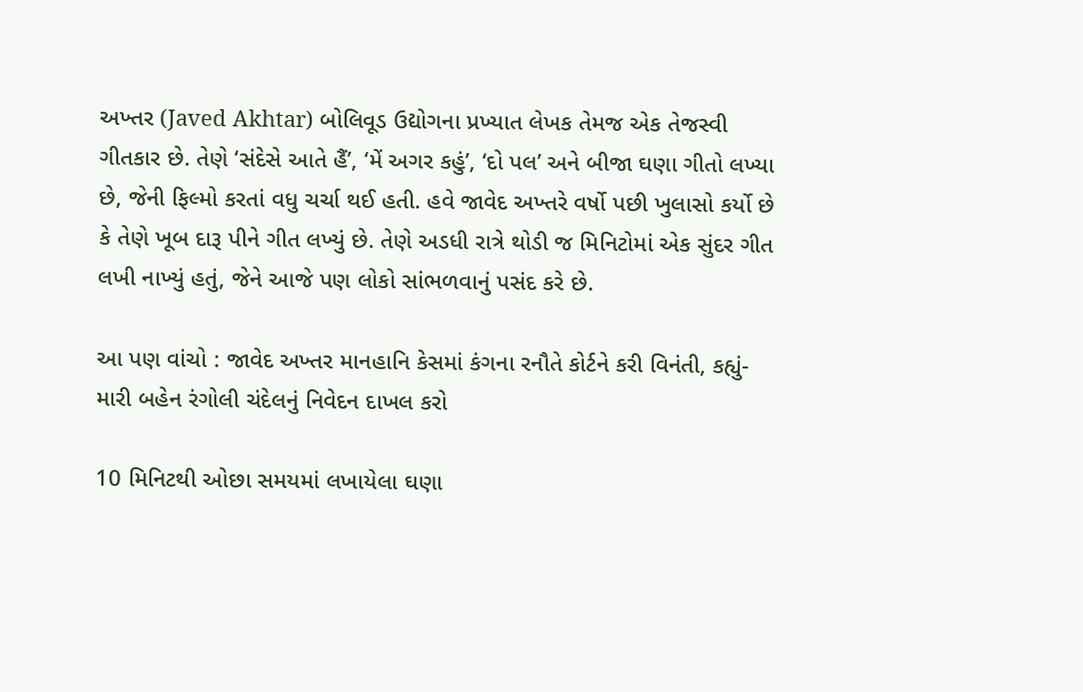અખ્તર (Javed Akhtar) બોલિવૂડ ઉદ્યોગના પ્રખ્યાત લેખક તેમજ એક તેજસ્વી ગીતકાર છે. તેણે ‘સંદેસે આતે હૈં’, ‘મેં અગર કહું’, ‘દો પલ’ અને બીજા ઘણા ગીતો લખ્યા છે, જેની ફિલ્મો કરતાં વધુ ચર્ચા થઈ હતી. હવે જાવેદ અખ્તરે વર્ષો પછી ખુલાસો કર્યો છે કે તેણે ખૂબ દારૂ પીને ગીત લખ્યું છે. તેણે અડધી રાત્રે થોડી જ મિનિટોમાં એક સુંદર ગીત લખી નાખ્યું હતું, જેને આજે પણ લોકો સાંભળવાનું પસંદ કરે છે.

આ પણ વાંચો : જાવેદ અખ્તર માનહાનિ કેસમાં કંગના રનૌતે કોર્ટને કરી વિનંતી, કહ્યું- મારી બહેન રંગોલી ચંદેલનું નિવેદન દાખલ કરો

10 મિનિટથી ઓછા સમયમાં લખાયેલા ઘણા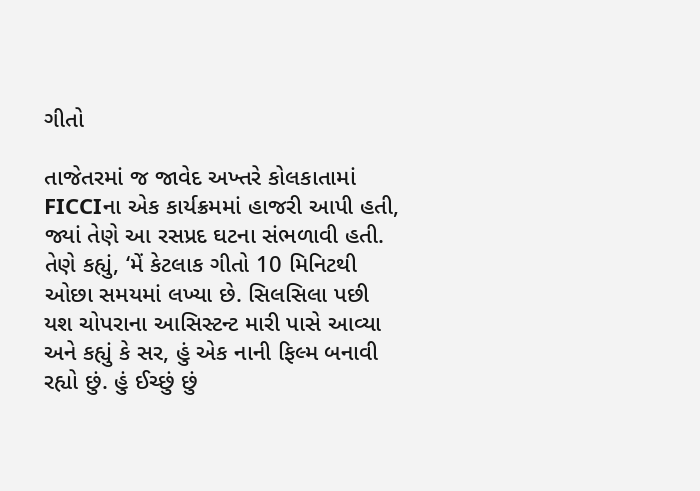ગીતો

તાજેતરમાં જ જાવેદ અખ્તરે કોલકાતામાં FICCIના એક કાર્યક્રમમાં હાજરી આપી હતી, જ્યાં તેણે આ રસપ્રદ ઘટના સંભળાવી હતી. તેણે કહ્યું, ‘મેં કેટલાક ગીતો 10 મિનિટથી ઓછા સમયમાં લખ્યા છે. સિલસિલા પછી યશ ચોપરાના આસિસ્ટન્ટ મારી પાસે આવ્યા અને કહ્યું કે સર, હું એક નાની ફિલ્મ બનાવી રહ્યો છું. હું ઈચ્છું છું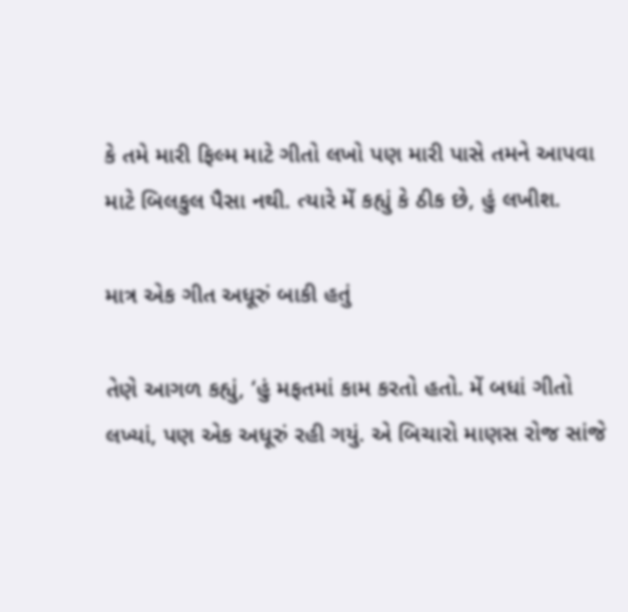કે તમે મારી ફિલ્મ માટે ગીતો લખો પણ મારી પાસે તમને આપવા માટે બિલકુલ પૈસા નથી. ત્યારે મેં કહ્યું કે ઠીક છે, હું લખીશ.

માત્ર એક ગીત અધૂરું બાકી હતું

તેણે આગળ કહ્યું, ‘હું મફતમાં કામ કરતો હતો. મેં બધાં ગીતો લખ્યાં, પણ એક અધૂરું રહી ગયું. એ બિચારો માણસ રોજ સાંજે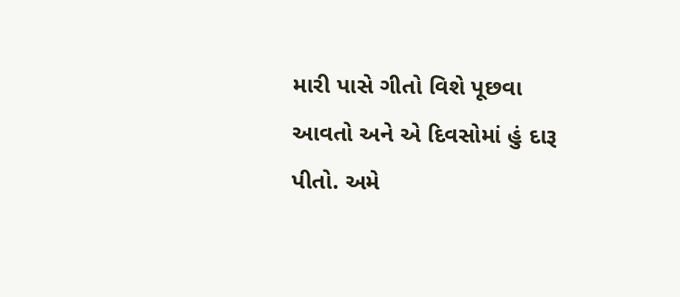મારી પાસે ગીતો વિશે પૂછવા આવતો અને એ દિવસોમાં હું દારૂ પીતો. અમે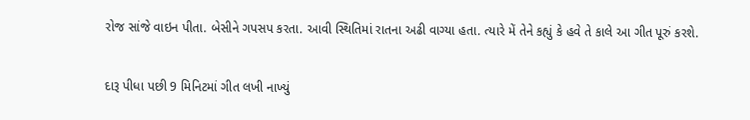રોજ સાંજે વાઇન પીતા. બેસીને ગપસપ કરતા. આવી સ્થિતિમાં રાતના અઢી વાગ્યા હતા. ત્યારે મેં તેને કહ્યું કે હવે તે કાલે આ ગીત પૂરું કરશે.

દારૂ પીધા પછી 9 મિનિટમાં ગીત લખી નાખ્યું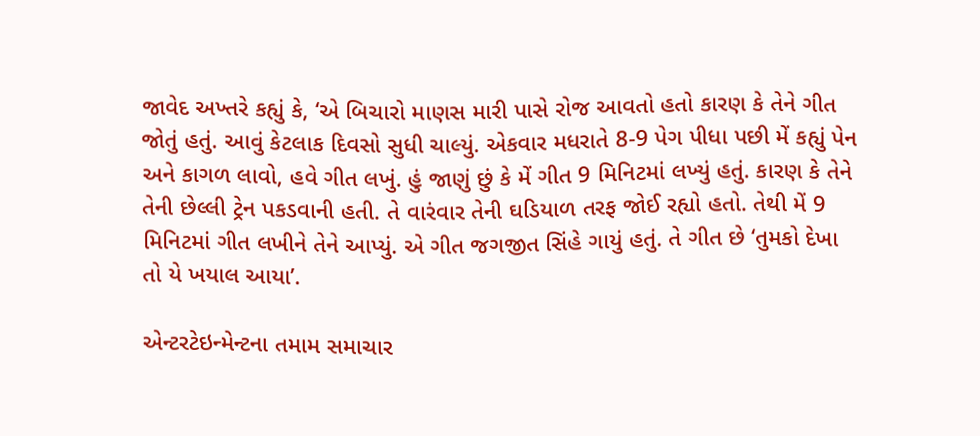જાવેદ અખ્તરે કહ્યું કે, ‘એ બિચારો માણસ મારી પાસે રોજ આવતો હતો કારણ કે તેને ગીત જોતું હતું. આવું કેટલાક દિવસો સુધી ચાલ્યું. એકવાર મધરાતે 8-9 પેગ પીધા પછી મેં કહ્યું પેન અને કાગળ લાવો, હવે ગીત લખું. હું જાણું છું કે મેં ગીત 9 મિનિટમાં લખ્યું હતું. કારણ કે તેને તેની છેલ્લી ટ્રેન પકડવાની હતી. તે વારંવાર તેની ઘડિયાળ તરફ જોઈ રહ્યો હતો. તેથી મેં 9 મિનિટમાં ગીત લખીને તેને આપ્યું. એ ગીત જગજીત સિંહે ગાયું હતું. તે ગીત છે ‘તુમકો દેખા તો યે ખયાલ આયા’.

એન્ટરટેઇન્મેન્ટના તમામ સમાચાર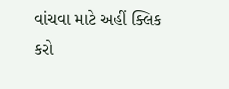વાંચવા માટે અહીં ક્લિક કરો